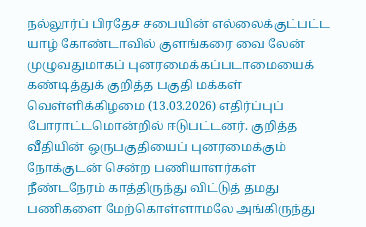நல்லூர்ப் பிரதேச சபையின் எல்லைக்குட்பட்ட யாழ் கோண்டாவில் குளங்கரை வை லேன் முழுவதுமாகப் புனரமைக்கப்படாமையைக் கண்டித்துக் குறித்த பகுதி மக்கள் வெள்ளிக்கிழமை (13.03.2026) எதிர்ப்புப் போராட்டமொன்றில் ஈடுபட்டனர். குறித்த வீதியின் ஒருபகுதியைப் புனரமைக்கும் நோக்குடன் சென்ற பணியாளர்கள் நீண்டநேரம் காத்திருந்து விட்டுத் தமது பணிகளை மேற்கொள்ளாமலே அங்கிருந்து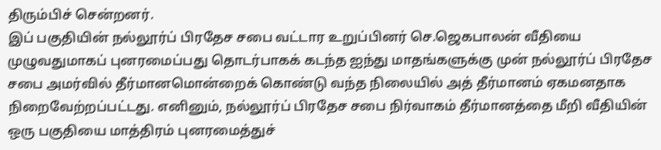திரும்பிச் சென்றனர்.
இப் பகுதியின் நல்லூர்ப் பிரதேச சபை வட்டார உறுப்பினர் செ.ஜெகபாலன் வீதியை முழுவதுமாகப் புனரமைப்பது தொடர்பாகக் கடந்த ஐந்து மாதங்களுக்கு முன் நல்லூர்ப் பிரதேச சபை அமர்வில் தீர்மானமொன்றைக் கொண்டு வந்த நிலையில் அத் தீர்மானம் ஏகமனதாக நிறைவேற்றப்பட்டது. எனினும், நல்லூர்ப் பிரதேச சபை நிர்வாகம் தீர்மானத்தை மீறி வீதியின் ஒரு பகுதியை மாத்திரம் புனரமைத்துச்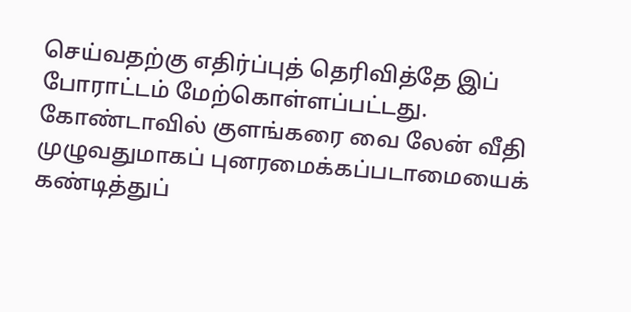செய்வதற்கு எதிர்ப்புத் தெரிவித்தே இப் போராட்டம் மேற்கொள்ளப்பட்டது.
கோண்டாவில் குளங்கரை வை லேன் வீதி முழுவதுமாகப் புனரமைக்கப்படாமையைக் கண்டித்துப்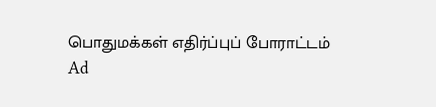பொதுமக்கள் எதிர்ப்புப் போராட்டம்
Ad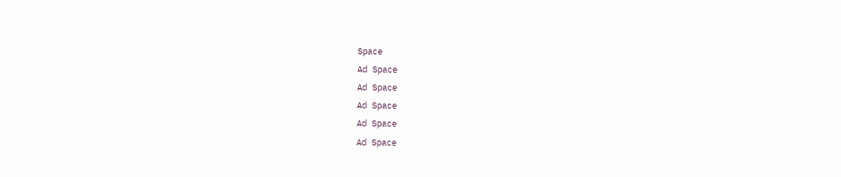Space
Ad Space
Ad Space
Ad Space
Ad Space
Ad Space